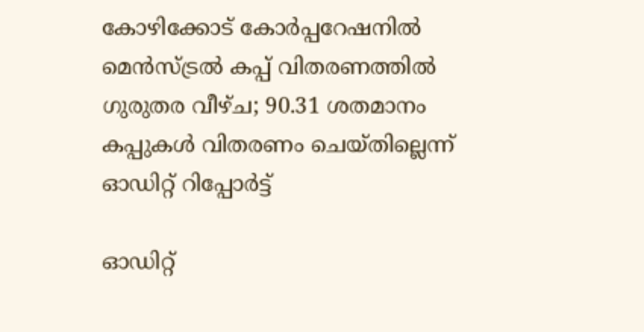കോഴിക്കോട് കോർപ്പറേഷനിൽ മെൻസ്ട്രൽ കപ്പ് വിതരണത്തിൽ ഗുരുതര വീഴ്ച; 90.31 ശതമാനം കപ്പുകൾ വിതരണം ചെയ്തില്ലെന്ന് ഓഡിറ്റ് റിപ്പോർട്ട്

ഓഡിറ്റ്‌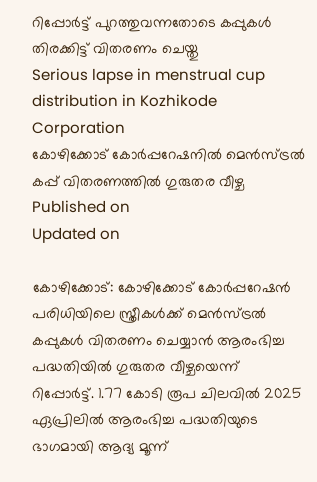റിപ്പോർട്ട്‌ പുറത്തുവന്നതോടെ കപ്പുകൾ തിരക്കിട്ട് വിതരണം ചെയ്തു
Serious lapse in menstrual cup distribution in Kozhikode Corporation
കോഴിക്കോട് കോർപ്പറേഷനിൽ മെൻസ്ട്രൽ കപ്പ് വിതരണത്തിൽ ഗുരുതര വീഴ്ച
Published on
Updated on

കോഴിക്കോട്: കോഴിക്കോട് കോർപ്പറേഷൻ പരിധിയിലെ സ്ത്രീകൾക്ക് മെൻസ്ട്രൽ കപ്പുകൾ വിതരണം ചെയ്യാൻ ആരംഭിച്ച പദ്ധതിയിൽ ഗുരുതര വീഴ്ചയെന്ന് റിപ്പോർട്ട്. 1.77 കോടി രൂപ ചിലവിൽ 2025 ഏപ്രിലിൽ ആരംഭിച്ച പദ്ധതിയുടെ ഭാഗമായി ആദ്യ മൂന്ന്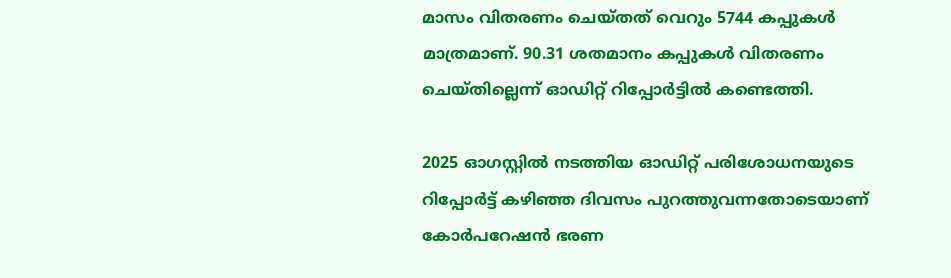മാസം വിതരണം ചെയ്തത് വെറും 5744 കപ്പുകൾ മാത്രമാണ്. 90.31 ശതമാനം കപ്പുകൾ വിതരണം ചെയ്തില്ലെന്ന് ഓഡിറ്റ് റിപ്പോർട്ടിൽ കണ്ടെത്തി.

2025 ഓഗസ്റ്റിൽ നടത്തിയ ഓഡിറ്റ് പരിശോധനയുടെ റിപ്പോർട്ട് കഴിഞ്ഞ ദിവസം പുറത്തുവന്നതോടെയാണ് കോർപറേഷൻ ഭരണ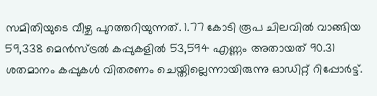സമിതിയുടെ വീഴ്ച പുറത്തറിയുന്നത്. 1.77 കോടി രൂപ ചിലവിൽ വാങ്ങിയ 59,338 മെൻസ്ട്രൽ കപ്പുകളിൽ 53,594 എണ്ണം അതായത് 90.31 ശതമാനം കപ്പുകൾ വിതരണം ചെയ്തില്ലെന്നായിരുന്നു ഓഡിറ്റ് റിപ്പോർട്ട്.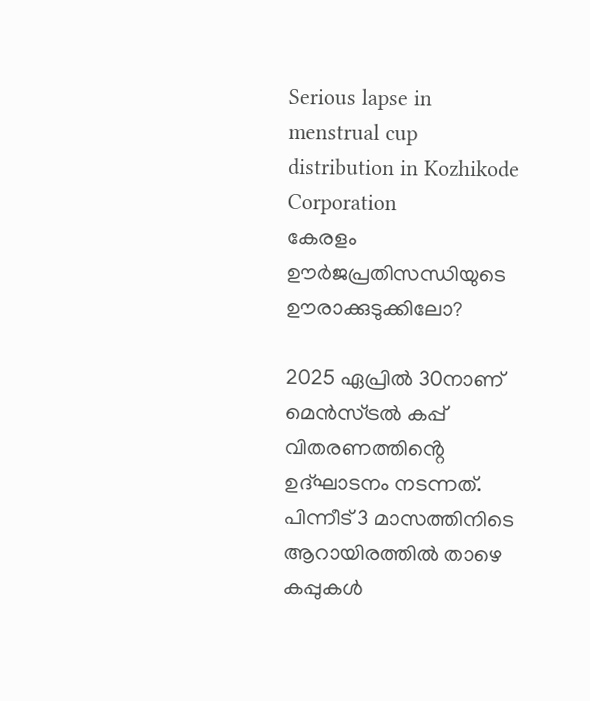Serious lapse in menstrual cup distribution in Kozhikode Corporation
കേരളം ഊര്‍ജപ്രതിസന്ധിയുടെ ഊരാക്കുടുക്കിലോ?

2025 ഏപ്രിൽ 30നാണ് മെൻസ്ട്രൽ കപ്പ് വിതരണത്തിൻ്റെ ഉദ്ഘാടനം നടന്നത്. പിന്നീട് 3 മാസത്തിനിടെ ആറായിരത്തിൽ താഴെ കപ്പുകൾ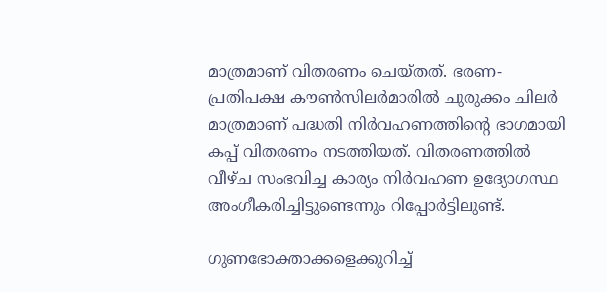മാത്രമാണ് വിതരണം ചെയ്തത്. ഭരണ- പ്രതിപക്ഷ കൗൺസിലർമാരിൽ ചുരുക്കം ചിലർ മാത്രമാണ് പദ്ധതി നിർവഹണത്തിൻ്റെ ഭാഗമായി കപ്പ് വിതരണം നടത്തിയത്. വിതരണത്തിൽ വീഴ്‌ച സംഭവിച്ച കാര്യം നിർവഹണ ഉദ്യോഗസ്ഥ അംഗീകരിച്ചിട്ടുണ്ടെന്നും റിപ്പോർട്ടിലുണ്ട്.

ഗുണഭോക്താക്കളെക്കുറിച്ച്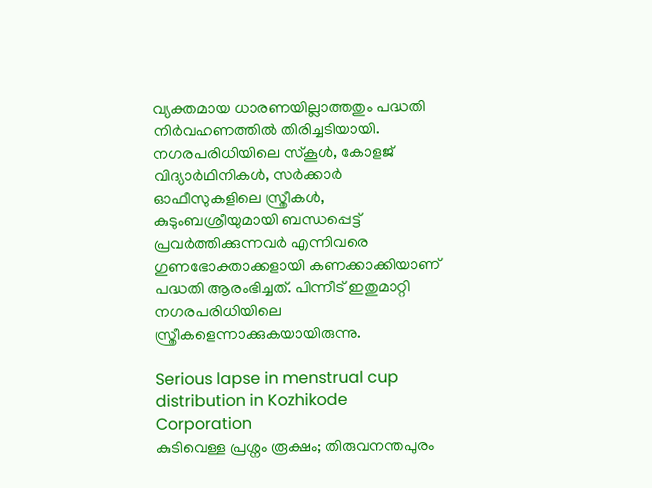വ്യക്തമായ ധാരണയില്ലാത്തതും പദ്ധതി നിർവഹണത്തിൽ തിരിച്ചടിയായി. നഗരപരിധിയിലെ സ്‌കൂൾ, കോളജ് വിദ്യാർഥിനികൾ, സർക്കാർ ഓഫീസുകളിലെ സ്ത്രീകൾ, കുടുംബശ്രീയുമായി ബന്ധപ്പെട്ട് പ്രവർത്തിക്കുന്നവർ എന്നിവരെ ഗുണഭോക്താക്കളായി കണക്കാക്കിയാണ് പദ്ധതി ആരംഭിച്ചത്. പിന്നീട് ഇതുമാറ്റി നഗരപരിധിയിലെ സ്ത്രീകളെന്നാക്കുകയായിരുന്നു.

Serious lapse in menstrual cup distribution in Kozhikode Corporation
കുടിവെള്ള പ്രശ്നം രൂക്ഷം; തിരുവനന്തപുരം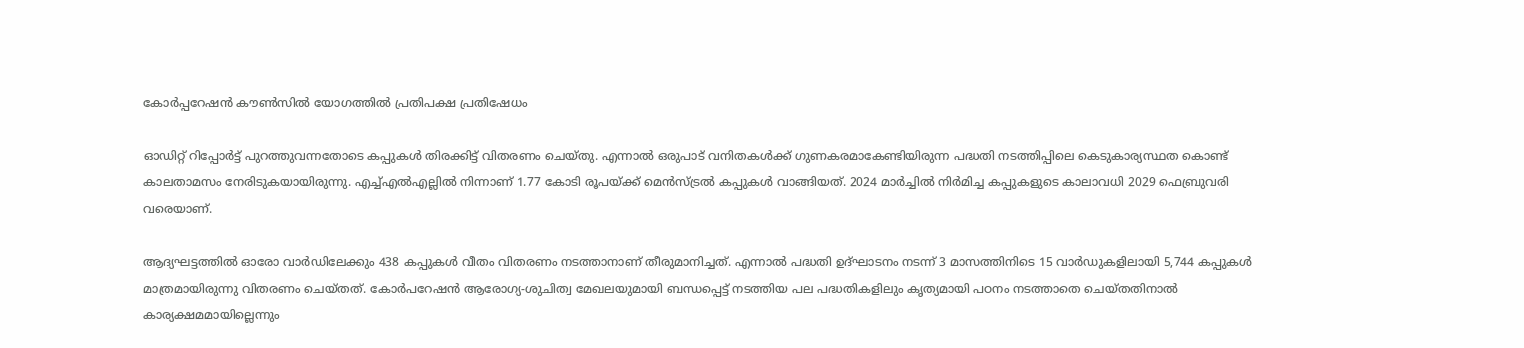കോർപ്പറേഷൻ കൗൺസിൽ യോഗത്തിൽ പ്രതിപക്ഷ പ്രതിഷേധം

ഓഡിറ്റ്‌ റിപ്പോർട്ട്‌ പുറത്തുവന്നതോടെ കപ്പുകൾ തിരക്കിട്ട് വിതരണം ചെയ്തു. എന്നാൽ ഒരുപാട് വനിതകൾക്ക് ഗുണകരമാകേണ്ടിയിരുന്ന പദ്ധതി നടത്തിപ്പിലെ കെടുകാര്യസ്ഥത കൊണ്ട് കാലതാമസം നേരിടുകയായിരുന്നു. എച്ച്എൽഎല്ലിൽ നിന്നാണ് 1.77 കോടി രൂപയ്ക്ക് മെൻസ്ട്രൽ കപ്പുകൾ വാങ്ങിയത്. 2024 മാർച്ചിൽ നിർമിച്ച കപ്പുകളുടെ കാലാവധി 2029 ഫെബ്രുവരി വരെയാണ്.

ആദ്യഘട്ടത്തിൽ ഓരോ വാർഡിലേക്കും 438 കപ്പുകൾ വീതം വിതരണം നടത്താനാണ് തീരുമാനിച്ചത്. എന്നാൽ പദ്ധതി ഉദ്ഘാടനം നടന്ന് 3 മാസത്തിനിടെ 15 വാർഡുകളിലായി 5,744 കപ്പുകൾ മാത്രമായിരുന്നു വിതരണം ചെയ്തത്. കോർപറേഷൻ ആരോഗ്യ-ശുചിത്വ മേഖലയുമായി ബന്ധപ്പെട്ട് നടത്തിയ പല പദ്ധതികളിലും കൃത്യമായി പഠനം നടത്താതെ ചെയ്‌തതിനാൽ കാര്യക്ഷമമായില്ലെന്നും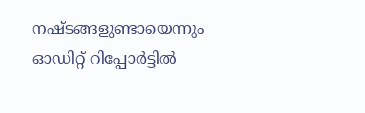നഷ്ടങ്ങളുണ്ടായെന്നും ഓഡിറ്റ് റിപ്പോർട്ടിൽ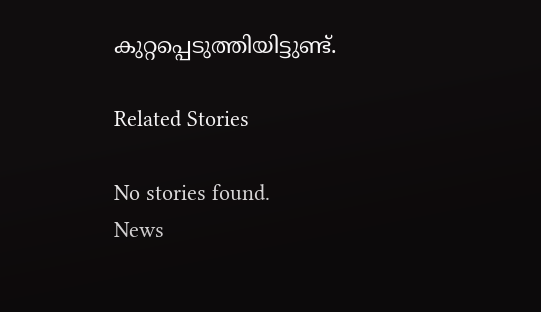കുറ്റപ്പെടുത്തിയിട്ടുണ്ട്.

Related Stories

No stories found.
News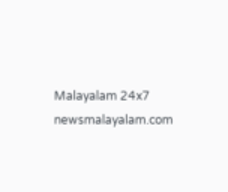Malayalam 24x7
newsmalayalam.com